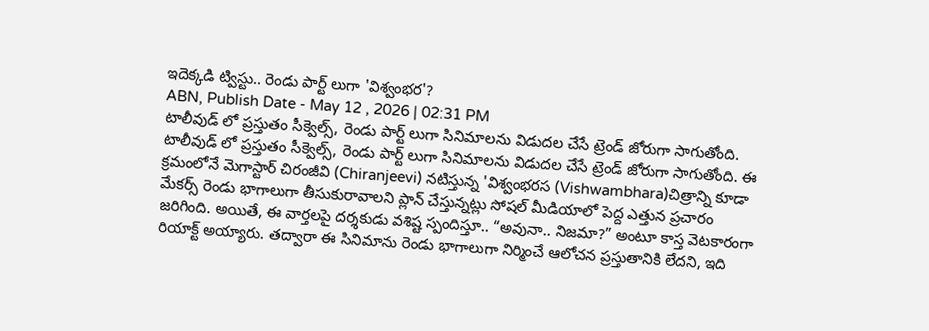ఇదెక్కడి ట్విస్టు.. రెండు పార్ట్ లుగా 'విశ్వంభర'?
ABN, Publish Date - May 12 , 2026 | 02:31 PM
టాలీవుడ్ లో ప్రస్తుతం సీక్వెల్స్, రెండు పార్ట్ లుగా సినిమాలను విడుదల చేసే ట్రెండ్ జోరుగా సాగుతోంది.
టాలీవుడ్ లో ప్రస్తుతం సీక్వెల్స్, రెండు పార్ట్ లుగా సినిమాలను విడుదల చేసే ట్రెండ్ జోరుగా సాగుతోంది. ఈ క్రమంలోనే మెగాస్టార్ చిరంజీవి (Chiranjeevi) నటిస్తున్న 'విశ్వంభరస (Vishwambhara)చిత్రాన్ని కూడా మేకర్స్ రెండు భాగాలుగా తీసుకురావాలని ప్లాన్ చేస్తున్నట్లు సోషల్ మీడియాలో పెద్ద ఎత్తున ప్రచారం జరిగింది. అయితే, ఈ వార్తలపై దర్శకుడు వశిష్ట స్పందిస్తూ.. “అవునా.. నిజమా?” అంటూ కాస్త వెటకారంగా రియాక్ట్ అయ్యారు. తద్వారా ఈ సినిమాను రెండు భాగాలుగా నిర్మించే ఆలోచన ప్రస్తుతానికి లేదని, ఇది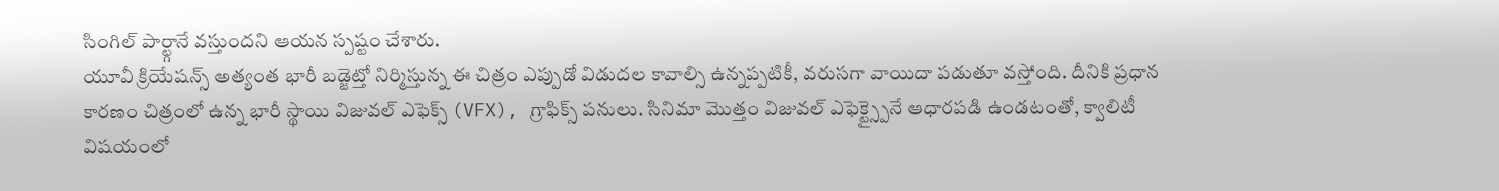సింగిల్ పార్ట్గానే వస్తుందని ఆయన స్పష్టం చేశారు.
యూవీ క్రియేషన్స్ అత్యంత భారీ బడ్జెట్తో నిర్మిస్తున్న ఈ చిత్రం ఎప్పుడో విడుదల కావాల్సి ఉన్నప్పటికీ, వరుసగా వాయిదా పడుతూ వస్తోంది. దీనికి ప్రధాన కారణం చిత్రంలో ఉన్న భారీ స్థాయి విజువల్ ఎఫెక్స్ (VFX), గ్రాఫిక్స్ పనులు. సినిమా మొత్తం విజువల్ ఎఫెక్ట్స్పైనే ఆధారపడి ఉండటంతో, క్వాలిటీ విషయంలో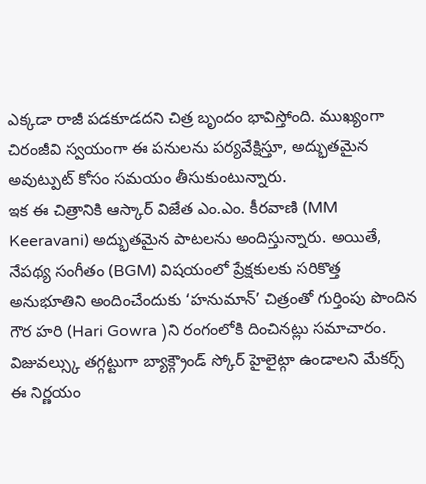ఎక్కడా రాజీ పడకూడదని చిత్ర బృందం భావిస్తోంది. ముఖ్యంగా చిరంజీవి స్వయంగా ఈ పనులను పర్యవేక్షిస్తూ, అద్భుతమైన అవుట్పుట్ కోసం సమయం తీసుకుంటున్నారు.
ఇక ఈ చిత్రానికి ఆస్కార్ విజేత ఎం.ఎం. కీరవాణి (MM Keeravani) అద్భుతమైన పాటలను అందిస్తున్నారు. అయితే, నేపథ్య సంగీతం (BGM) విషయంలో ప్రేక్షకులకు సరికొత్త అనుభూతిని అందించేందుకు ‘హనుమాన్’ చిత్రంతో గుర్తింపు పొందిన గౌర హరి (Hari Gowra )ని రంగంలోకి దించినట్లు సమాచారం. విజువల్స్కు తగ్గట్టుగా బ్యాక్గ్రౌండ్ స్కోర్ హైలైట్గా ఉండాలని మేకర్స్ ఈ నిర్ణయం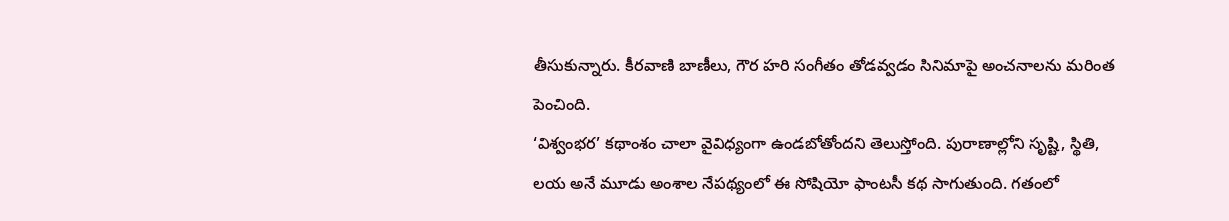తీసుకున్నారు. కీరవాణి బాణీలు, గౌర హరి సంగీతం తోడవ్వడం సినిమాపై అంచనాలను మరింత పెంచింది.
‘విశ్వంభర’ కథాంశం చాలా వైవిధ్యంగా ఉండబోతోందని తెలుస్తోంది. పురాణాల్లోని సృష్టి, స్థితి, లయ అనే మూడు అంశాల నేపథ్యంలో ఈ సోషియో ఫాంటసీ కథ సాగుతుంది. గతంలో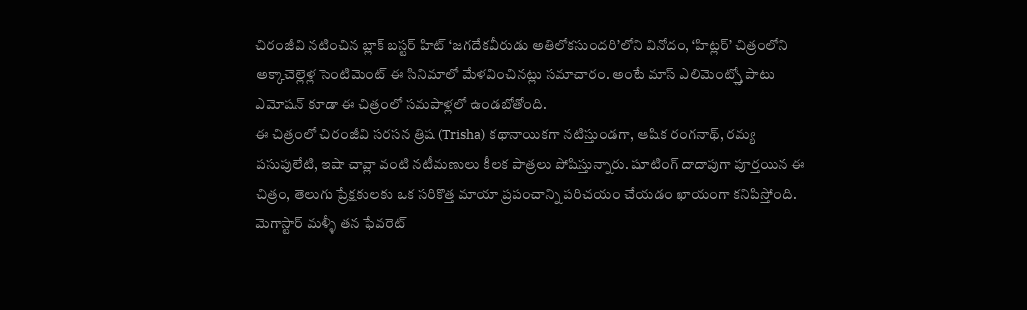చిరంజీవి నటించిన బ్లాక్ బస్టర్ హిట్ ‘జగదేకవీరుడు అతిలోకసుందరి’లోని వినోదం, ‘హిట్లర్’ చిత్రంలోని అక్కాచెల్లెళ్ల సెంటిమెంట్ ఈ సినిమాలో మేళవించినట్లు సమాచారం. అంటే మాస్ ఎలిమెంట్స్తో పాటు ఎమోషన్ కూడా ఈ చిత్రంలో సమపాళ్లలో ఉండబోతోంది.
ఈ చిత్రంలో చిరంజీవి సరసన త్రిష (Trisha) కథానాయికగా నటిస్తుండగా, ఆషిక రంగనాథ్, రమ్య పసుపులేటి, ఇషా చావ్లా వంటి నటీమణులు కీలక పాత్రలు పోషిస్తున్నారు. షూటింగ్ దాదాపుగా పూర్తయిన ఈ చిత్రం, తెలుగు ప్రేక్షకులకు ఒక సరికొత్త మాయా ప్రపంచాన్ని పరిచయం చేయడం ఖాయంగా కనిపిస్తోంది. మెగాస్టార్ మళ్ళీ తన ఫేవరెట్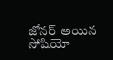జోనర్ అయిన సోషియో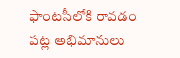ఫాంటసీలోకి రావడం పట్ల అభిమానులు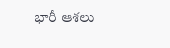భారీ ఆశలు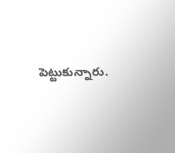పెట్టుకున్నారు.